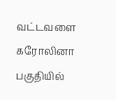வட்டவளை கரோலினா பகுதியில்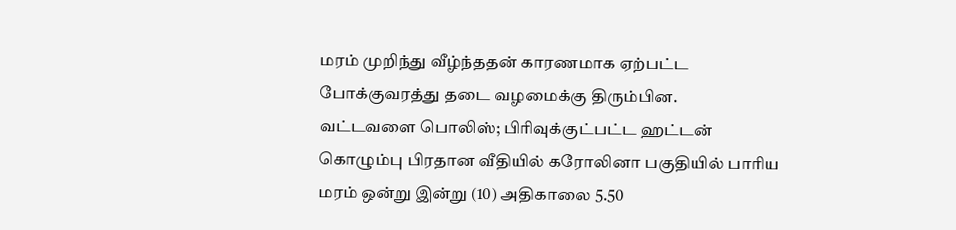மரம் முறிந்து வீழ்ந்ததன் காரணமாக ஏற்பட்ட போக்குவரத்து தடை வழமைக்கு திரும்பின.
வட்டவளை பொலிஸ்; பிரிவுக்குட்பட்ட ஹட்டன் கொழும்பு பிரதான வீதியில் கரோலினா பகுதியில் பாரிய மரம் ஒன்று இன்று (10) அதிகாலை 5.50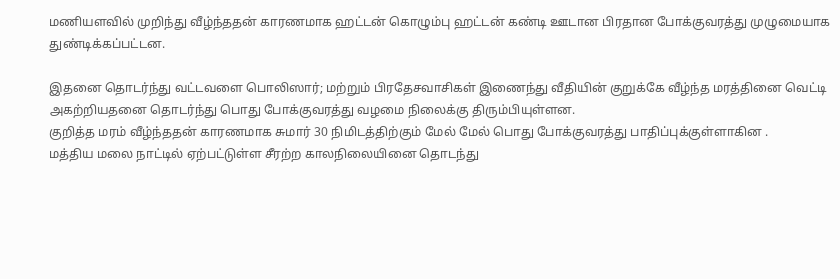மணியளவில் முறிந்து வீழ்ந்ததன் காரணமாக ஹட்டன் கொழும்பு ஹட்டன் கண்டி ஊடான பிரதான போக்குவரத்து முழுமையாக துண்டிக்கப்பட்டன.

இதனை தொடர்ந்து வட்டவளை பொலிஸார்; மற்றும் பிரதேசவாசிகள் இணைந்து வீதியின் குறுக்கே வீழ்ந்த மரத்தினை வெட்டி அகற்றியதனை தொடர்ந்து பொது போக்குவரத்து வழமை நிலைக்கு திரும்பியுள்ளன.
குறித்த மரம் வீழ்ந்ததன் காரணமாக சுமார் 30 நிமிடத்திற்கும் மேல் மேல் பொது போக்குவரத்து பாதிப்புக்குள்ளாகின .
மத்திய மலை நாட்டில் ஏற்பட்டுள்ள சீரற்ற காலநிலையினை தொடந்து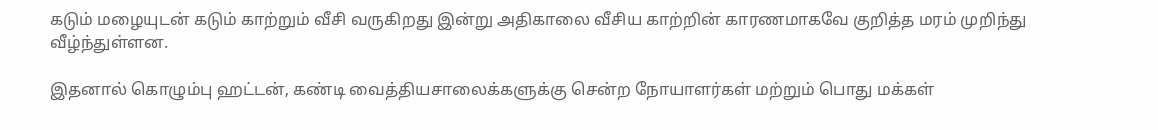கடும் மழையுடன் கடும் காற்றும் வீசி வருகிறது இன்று அதிகாலை வீசிய காற்றின் காரணமாகவே குறித்த மரம் முறிந்து வீழ்ந்துள்ளன.

இதனால் கொழும்பு ஹட்டன், கண்டி வைத்தியசாலைக்களுக்கு சென்ற நோயாளர்கள் மற்றும் பொது மக்கள்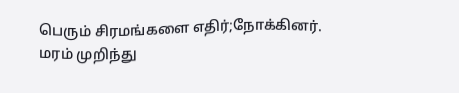பெரும் சிரமங்களை எதிர்;நோக்கினர்.
மரம் முறிந்து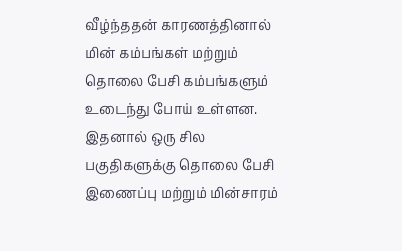வீழ்ந்ததன் காரணத்தினால் மின் கம்பங்கள் மற்றும் தொலை பேசி கம்பங்களும் உடைந்து போய் உள்ளன.
இதனால் ஒரு சில பகுதிகளுக்கு தொலை பேசி இணைப்பு மற்றும் மின்சாரம்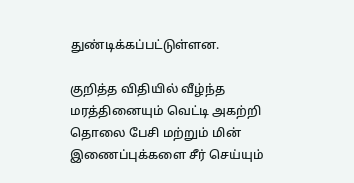துண்டிக்கப்பட்டுள்ளன.

குறித்த விதியில் வீழ்ந்த மரத்தினையும் வெட்டி அகற்றி தொலை பேசி மற்றும் மின் இணைப்புக்களை சீர் செய்யும்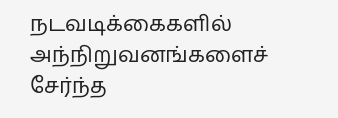நடவடிக்கைகளில் அந்நிறுவனங்களைச் சேர்ந்த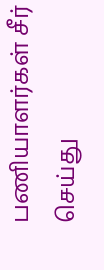பணியாளர்கள் சீர் செய்து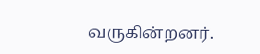வருகின்றனர்.